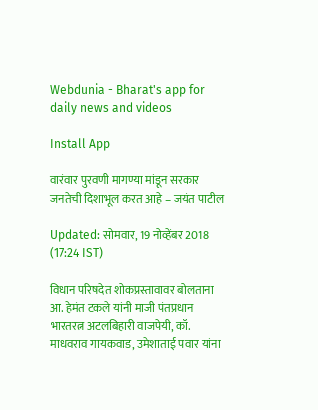Webdunia - Bharat's app for daily news and videos

Install App

वारंवार पुरवणी मागण्या मांडून सरकार जनतेची दिशाभूल करत आहे – जयंत पाटील

Updated: सोमवार, 19 नोव्हेंबर 2018 (17:24 IST)

विधान परिषदेत शोकप्रस्तावावर बोलताना आ. हेमंत टकले यांनी माजी पंतप्रधान भारतरत्न अटलबिहारी वाजपेयी, कॉ. माधवराव गायकवाड, उमेशाताई पवार यांना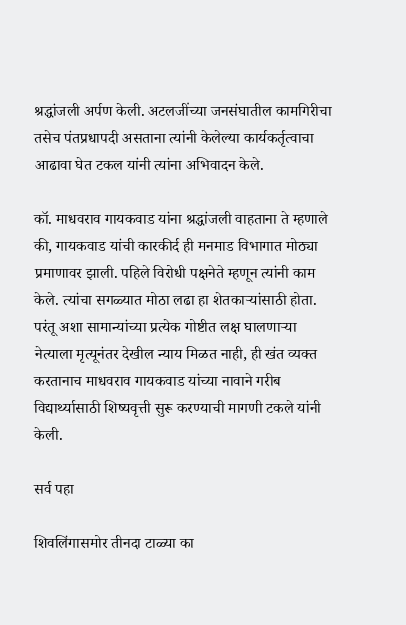श्रद्धांजली अर्पण केली. अटलजींच्या जनसंघातील कामगिरीचा तसेच पंतप्रधापदी असताना त्यांनी केलेल्या कार्यकर्तृत्वाचा आढावा घेत टकल यांनी त्यांना अभिवादन केले.

कॉ. माधवराव गायकवाड यांना श्रद्धांजली वाहताना ते म्हणाले की, गायकवाड यांची कारकीर्द ही मनमाड विभागात मोठ्या प्रमाणावर झाली. पहिले विरोधी पक्षनेते म्हणून त्यांनी काम केले. त्यांचा सगळ्यात मोठा लढा हा शेतकाऱ्यांसाठी होता. परंतू अशा सामान्यांच्या प्रत्येक गोष्टीत लक्ष घालणाऱ्या नेत्याला मृत्यूनंतर देखील न्याय मिळत नाही, ही खंत व्यक्त करतानाच माधवराव गायकवाड यांच्या नावाने गरीब विद्यार्थ्यासाठी शिष्यवृत्ती सुरू करण्याची मागणी टकले यांनी केली.

सर्व पहा

शिवलिंगासमोर तीनदा टाळ्या का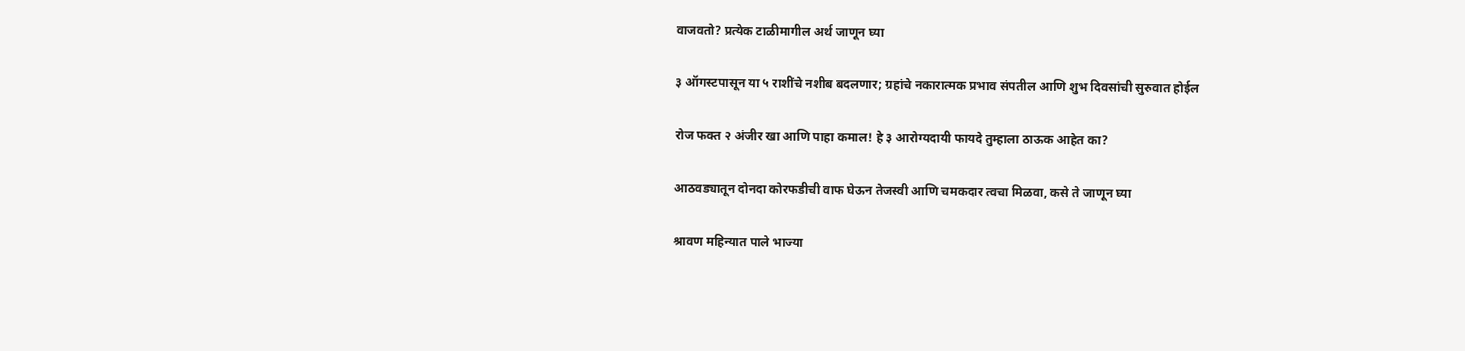वाजवतो? प्रत्येक टाळीमागील अर्थ जाणून घ्या

३ ऑगस्टपासून या ५ राशींचे नशीब बदलणार; ग्रहांचे नकारात्मक प्रभाव संपतील आणि शुभ दिवसांची सुरुवात होईल

रोज फक्त २ अंजीर खा आणि पाहा कमाल! हे ३ आरोग्यदायी फायदे तुम्हाला ठाऊक आहेत का?

आठवड्यातून दोनदा कोरफडीची वाफ घेऊन तेजस्वी आणि चमकदार त्वचा मिळवा, कसे ते जाणून घ्या

श्रावण महिन्यात पाले भाज्या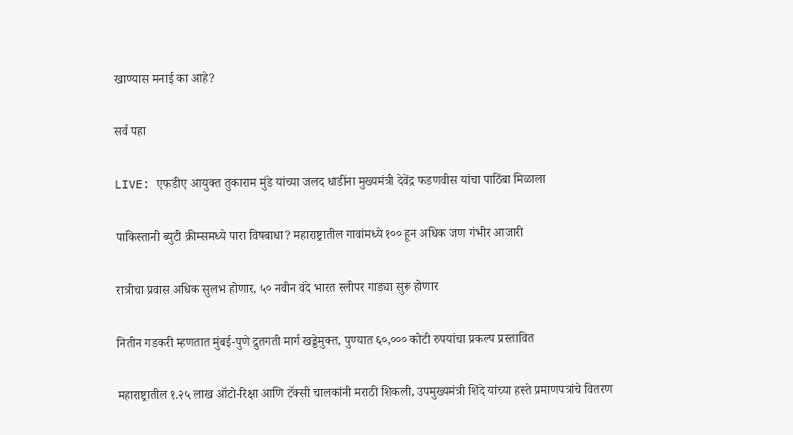खाण्यास मनाई का आहे?

सर्व पहा

LIVE: एफडीए आयुक्त तुकाराम मुंडे यांच्या जलद धाडींना मुख्यमंत्री देवेंद्र फडणवीस यांचा पाठिंबा मिळाला

पाकिस्तानी ब्युटी क्रीम्समध्ये पारा विषबाधा? महाराष्ट्रातील गावांमध्ये १०० हून अधिक जण गंभीर आजारी

रात्रीचा प्रवास अधिक सुलभ होणार, ५० नवीन वंदे भारत स्लीपर गाड्या सुरू होणार

नितीन गडकरी म्हणतात मुंबई-पुणे द्रुतगती मार्ग खड्डेमुक्त, पुण्यात ६०,००० कोटी रुपयांचा प्रकल्प प्रस्तावित

महाराष्ट्रातील १.२५ लाख ऑटो-रिक्षा आणि टॅक्सी चालकांनी मराठी शिकली, उपमुख्यमंत्री शिंदे यांच्या हस्ते प्रमाणपत्रांचे वितरण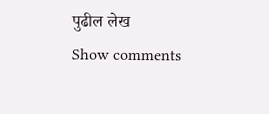पुढील लेख
Show comments